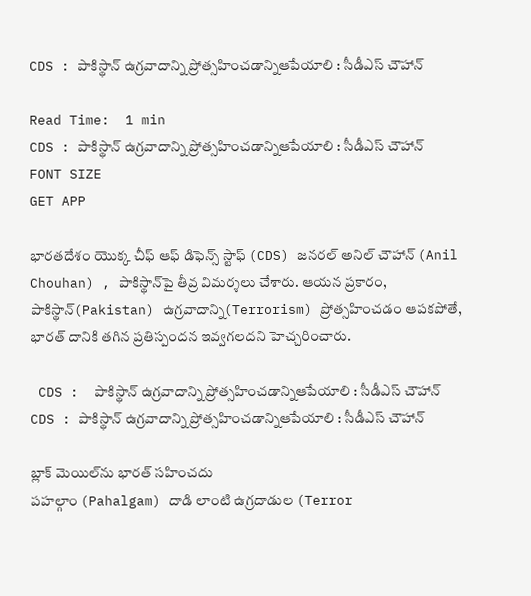CDS : పాకిస్థాన్‌ ఉగ్రవాదాన్ని ప్రోత్సహించడాన్నిఆపేయాలి : సీడీఎస్‌ చౌహాన్‌

Read Time:  1 min
CDS : పాకిస్థాన్‌ ఉగ్రవాదాన్ని ప్రోత్సహించడాన్నిఆపేయాలి : సీడీఎస్‌ చౌహాన్‌
FONT SIZE
GET APP

భారతదేశం యొక్క చీఫ్‌ ఆఫ్‌ డిఫెన్స్‌ స్టాఫ్ (CDS) జనరల్ అనిల్ చౌహాన్ (Anil Chouhan) , పాకిస్థాన్‌పై తీవ్ర విమర్శలు చేశారు. ఆయన ప్రకారం, పాకిస్థాన్‌(Pakistan) ఉగ్రవాదాన్ని(Terrorism) ప్రోత్సహించడం ఆపకపోతే, భారత్‌ దానికి తగిన ప్రతిస్పందన ఇవ్వగలదని హెచ్చరించారు.

 CDS :  పాకిస్థాన్‌ ఉగ్రవాదాన్ని ప్రోత్సహించడాన్నిఆపేయాలి : సీడీఎస్‌ చౌహాన్‌
CDS : పాకిస్థాన్‌ ఉగ్రవాదాన్ని ప్రోత్సహించడాన్నిఆపేయాలి : సీడీఎస్‌ చౌహాన్‌

బ్లాక్‌ మెయిల్‌ను భారత్‌ సహించదు
పహల్గాం (Pahalgam) దాడి లాంటి ఉగ్రదాడుల (Terror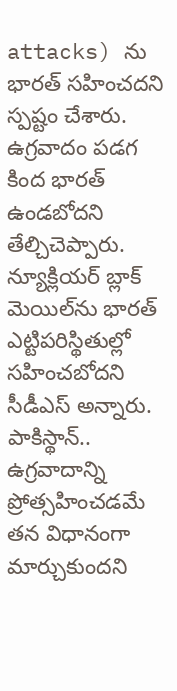attacks) ను భారత్‌ సహించదని స్పష్టం చేశారు. ఉగ్రవాదం పడగ కింద భారత్‌ ఉండబోదని తేల్చిచెప్పారు. న్యూక్లియర్ బ్లాక్‌ మెయిల్‌ను భారత్‌ ఎట్టిపరిస్థితుల్లో సహించబోదని సీడీఎస్‌ అన్నారు. పాకిస్థాన్‌.. ఉగ్రవాదాన్ని ప్రోత్సహించడమే తన విధానంగా మార్చుకుందని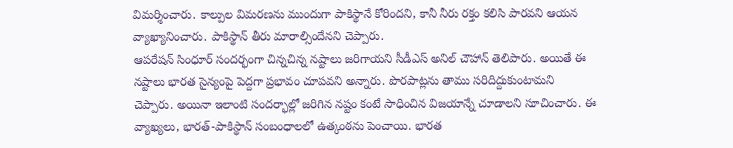విమర్శించారు. కాల్పుల విమరణను ముందుగా పాకిస్థానే కోరిందని, కానీ నీరు రక్తం కలిసి పారవని ఆయన వ్యాఖ్యానించారు. పాకిస్థాన్‌ తీరు మారాల్సిందేనని చెప్పారు.
ఆపరేషన్‌ సింధూర్ సందర్భంగా చిన్నచిన్న నష్టాలు జరిగాయని సీడీఎస్‌ అనిల్‌ చౌహాన్‌ తెలిపారు. అయితే ఈ నష్టాలు భారత సైన్యంపై పెద్దగా ప్రభావం చూపవని అన్నారు. పొరపాట్లను తాము సరిదిద్దుకుంటామని చెప్పారు. అయినా ఇలాంటి సందర్భాల్లో జరిగిన నష్టం కంటే సాధించిన విజయాన్నే చూడాలని సూచించారు. ఈ వ్యాఖ్యలు, భారత్‌-పాకిస్థాన్‌ సంబంధాలలో ఉత్కంఠను పెంచాయి. భారత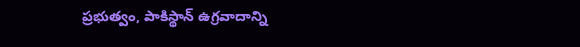ప్రభుత్వం, పాకిస్థాన్‌ ఉగ్రవాదాన్ని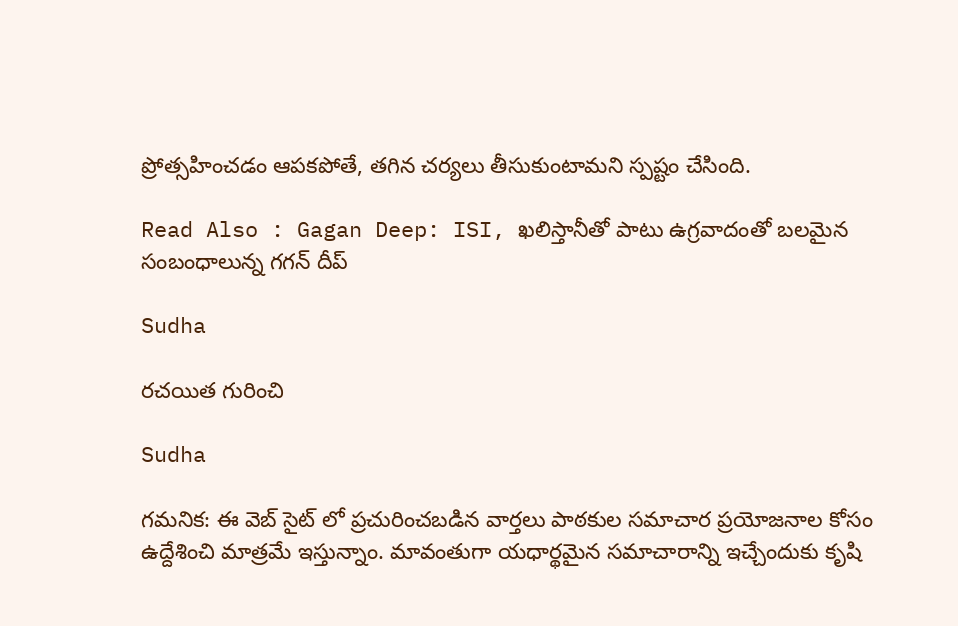ప్రోత్సహించడం ఆపకపోతే, తగిన చర్యలు తీసుకుంటామని స్పష్టం చేసింది.

Read Also : Gagan Deep: ISI, ఖలిస్తానీతో పాటు ఉగ్రవాదంతో బలమైన సంబంధాలున్న గగన్‌ దీప్‌

Sudha

రచయిత గురించి

Sudha

గమనిక: ఈ వెబ్ సైట్ లో ప్రచురించబడిన వార్తలు పాఠకుల సమాచార ప్రయోజనాల కోసం ఉద్దేశించి మాత్రమే ఇస్తున్నాం. మావంతుగా యధార్థమైన సమాచారాన్ని ఇచ్చేందుకు కృషి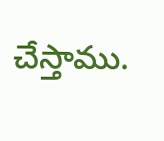చేస్తాము.